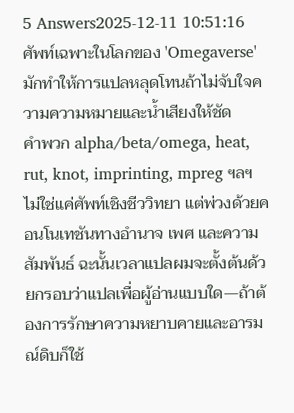5 Answers2025-12-11 10:51:16
ศัพท์เฉพาะในโลกของ 'Omegaverse' มักทำให้การแปลหลุดโทนถ้าไม่จับใจความความหมายและน้ำเสียงให้ชัด
คำพวก alpha/beta/omega, heat, rut, knot, imprinting, mpreg ฯลฯ ไม่ใช่แค่ศัพท์เชิงชีววิทยา แต่พ่วงด้วยคอนโนเทชันทางอำนาจ เพศ และความสัมพันธ์ ฉะนั้นเวลาแปลผมจะตั้งต้นด้วยกรอบว่าแปลเพื่อผู้อ่านแบบใด—ถ้าต้องการรักษาความหยาบคายและอารมณ์ดิบก็ใช้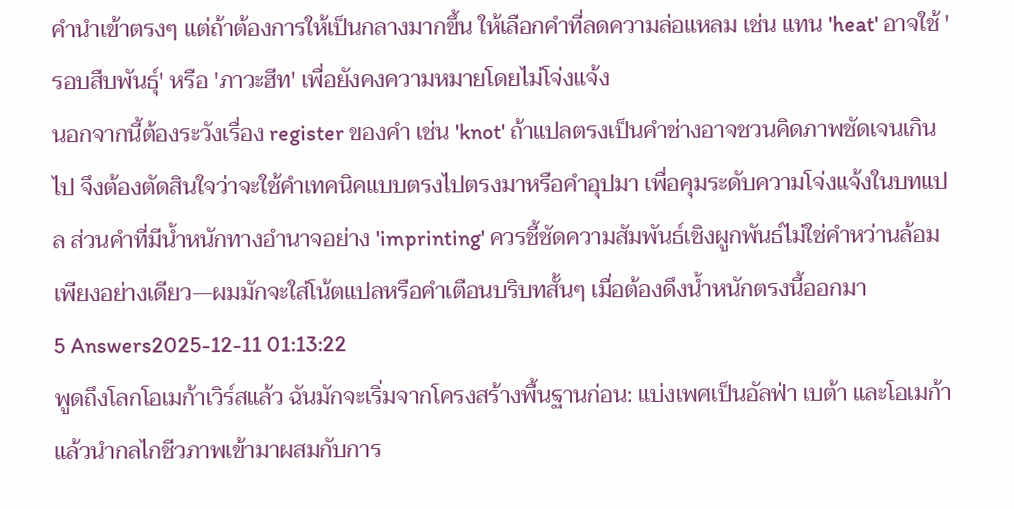คำนำเข้าตรงๆ แต่ถ้าต้องการให้เป็นกลางมากขึ้น ให้เลือกคำที่ลดความล่อแหลม เช่น แทน 'heat' อาจใช้ 'รอบสืบพันธุ์' หรือ 'ภาวะฮีท' เพื่อยังคงความหมายโดยไม่โจ่งแจ้ง
นอกจากนี้ต้องระวังเรื่อง register ของคำ เช่น 'knot' ถ้าแปลตรงเป็นคำช่างอาจชวนคิดภาพชัดเจนเกินไป จึงต้องตัดสินใจว่าจะใช้คำเทคนิคแบบตรงไปตรงมาหรือคำอุปมา เพื่อคุมระดับความโจ่งแจ้งในบทแปล ส่วนคำที่มีน้ำหนักทางอำนาจอย่าง 'imprinting' ควรชี้ชัดความสัมพันธ์เชิงผูกพันธ์ไม่ใช่คำหว่านล้อมเพียงอย่างเดียว—ผมมักจะใส่โน้ตแปลหรือคำเตือนบริบทสั้นๆ เมื่อต้องดึงน้ำหนักตรงนี้ออกมา
5 Answers2025-12-11 01:13:22
พูดถึงโลกโอเมก้าเวิร์สแล้ว ฉันมักจะเริ่มจากโครงสร้างพื้นฐานก่อน: แบ่งเพศเป็นอัลฟ่า เบต้า และโอเมก้า แล้วนำกลไกชีวภาพเข้ามาผสมกับการ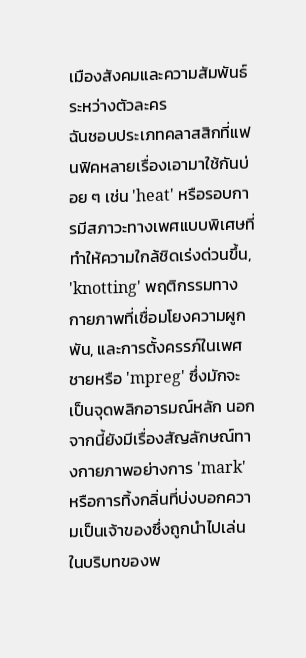เมืองสังคมและความสัมพันธ์ระหว่างตัวละคร
ฉันชอบประเภทคลาสสิกที่แฟนฟิคหลายเรื่องเอามาใช้กันบ่อย ๆ เช่น 'heat' หรือรอบการมีสภาวะทางเพศแบบพิเศษที่ทำให้ความใกล้ชิดเร่งด่วนขึ้น, 'knotting' พฤติกรรมทางกายภาพที่เชื่อมโยงความผูกพัน, และการตั้งครรภ์ในเพศชายหรือ 'mpreg' ซึ่งมักจะเป็นจุดพลิกอารมณ์หลัก นอกจากนี้ยังมีเรื่องสัญลักษณ์ทางกายภาพอย่างการ 'mark' หรือการทิ้งกลิ่นที่บ่งบอกความเป็นเจ้าของซึ่งถูกนำไปเล่นในบริบทของพ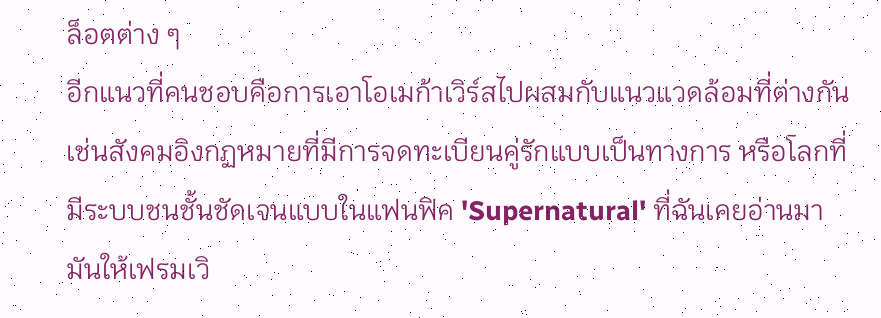ล็อตต่าง ๆ
อีกแนวที่คนชอบคือการเอาโอเมก้าเวิร์สไปผสมกับแนวแวดล้อมที่ต่างกัน เช่นสังคมอิงกฏหมายที่มีการจดทะเบียนคู่รักแบบเป็นทางการ หรือโลกที่มีระบบชนชั้นชัดเจนแบบในแฟนฟิค 'Supernatural' ที่ฉันเคยอ่านมา มันให้เฟรมเวิ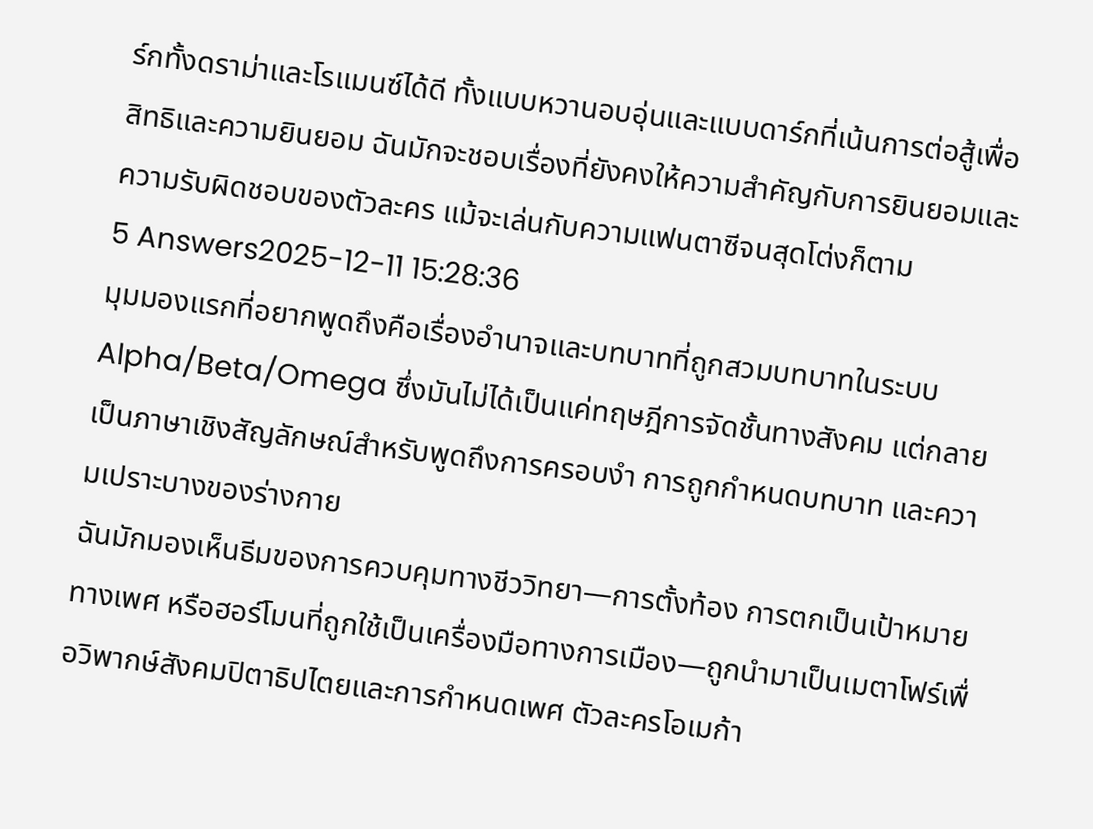ร์กทั้งดราม่าและโรแมนซ์ได้ดี ทั้งแบบหวานอบอุ่นและแบบดาร์กที่เน้นการต่อสู้เพื่อสิทธิและความยินยอม ฉันมักจะชอบเรื่องที่ยังคงให้ความสำคัญกับการยินยอมและความรับผิดชอบของตัวละคร แม้จะเล่นกับความแฟนตาซีจนสุดโต่งก็ตาม
5 Answers2025-12-11 15:28:36
มุมมองแรกที่อยากพูดถึงคือเรื่องอำนาจและบทบาทที่ถูกสวมบทบาทในระบบ Alpha/Beta/Omega ซึ่งมันไม่ได้เป็นแค่ทฤษฎีการจัดชั้นทางสังคม แต่กลายเป็นภาษาเชิงสัญลักษณ์สำหรับพูดถึงการครอบงำ การถูกกำหนดบทบาท และความเปราะบางของร่างกาย
ฉันมักมองเห็นธีมของการควบคุมทางชีววิทยา—การตั้งท้อง การตกเป็นเป้าหมายทางเพศ หรือฮอร์โมนที่ถูกใช้เป็นเครื่องมือทางการเมือง—ถูกนำมาเป็นเมตาโฟร์เพื่อวิพากษ์สังคมปิตาธิปไตยและการกำหนดเพศ ตัวละครโอเมก้า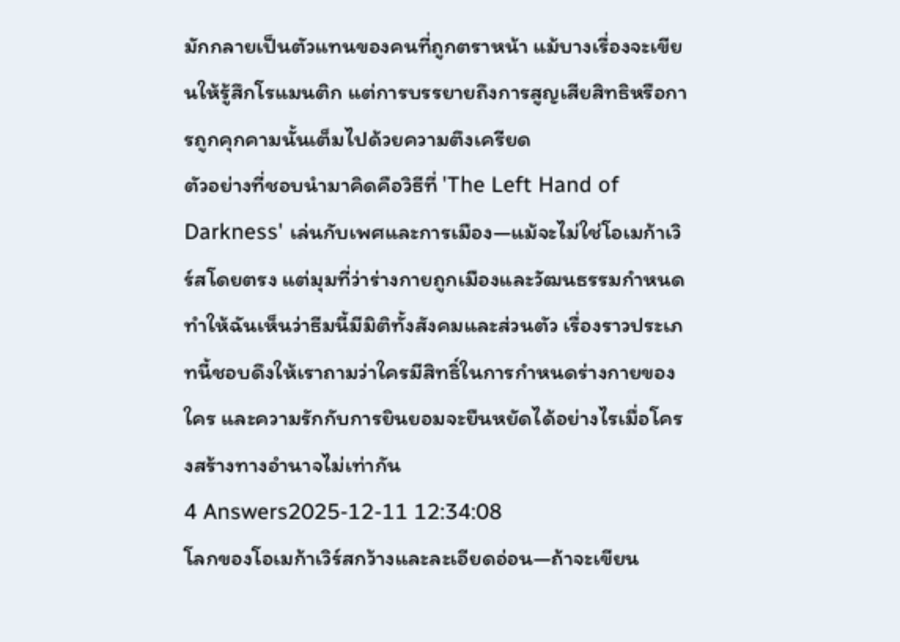มักกลายเป็นตัวแทนของคนที่ถูกตราหน้า แม้บางเรื่องจะเขียนให้รู้สึกโรแมนติก แต่การบรรยายถึงการสูญเสียสิทธิหรือการถูกคุกคามนั้นเต็มไปด้วยความตึงเครียด
ตัวอย่างที่ชอบนำมาคิดคือวิธีที่ 'The Left Hand of Darkness' เล่นกับเพศและการเมือง—แม้จะไม่ใช่โอเมก้าเวิร์สโดยตรง แต่มุมที่ว่าร่างกายถูกเมืองและวัฒนธรรมกำหนดทำให้ฉันเห็นว่าธีมนี้มีมิติทั้งสังคมและส่วนตัว เรื่องราวประเภทนี้ชอบดึงให้เราถามว่าใครมีสิทธิ์ในการกำหนดร่างกายของใคร และความรักกับการยินยอมจะยืนหยัดได้อย่างไรเมื่อโครงสร้างทางอำนาจไม่เท่ากัน
4 Answers2025-12-11 12:34:08
โลกของโอเมก้าเวิร์สกว้างและละเอียดอ่อน—ถ้าจะเขียน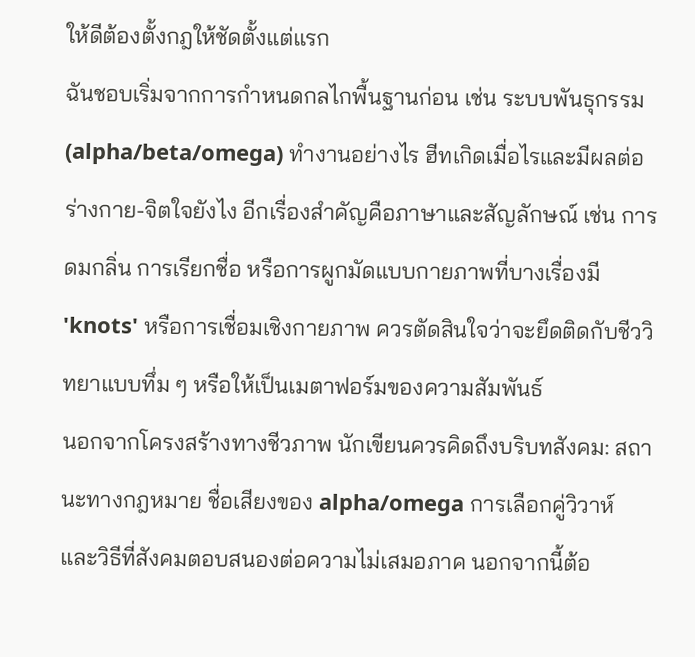ให้ดีต้องตั้งกฎให้ชัดตั้งแต่แรก
ฉันชอบเริ่มจากการกำหนดกลไกพื้นฐานก่อน เช่น ระบบพันธุกรรม (alpha/beta/omega) ทำงานอย่างไร ฮีทเกิดเมื่อไรและมีผลต่อร่างกาย-จิตใจยังไง อีกเรื่องสำคัญคือภาษาและสัญลักษณ์ เช่น การดมกลิ่น การเรียกชื่อ หรือการผูกมัดแบบกายภาพที่บางเรื่องมี 'knots' หรือการเชื่อมเชิงกายภาพ ควรตัดสินใจว่าจะยึดติดกับชีววิทยาแบบทึ่ม ๆ หรือให้เป็นเมตาฟอร์มของความสัมพันธ์
นอกจากโครงสร้างทางชีวภาพ นักเขียนควรคิดถึงบริบทสังคม: สถานะทางกฎหมาย ชื่อเสียงของ alpha/omega การเลือกคู่วิวาห์ และวิธีที่สังคมตอบสนองต่อความไม่เสมอภาค นอกจากนี้ต้อ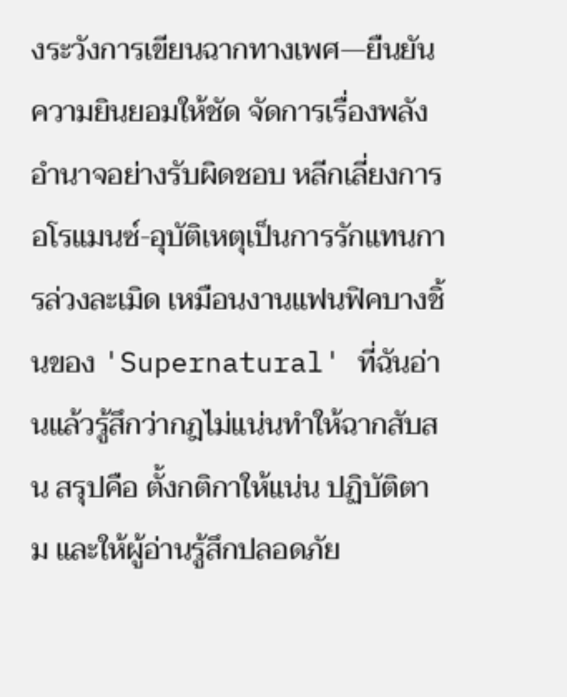งระวังการเขียนฉากทางเพศ—ยืนยันความยินยอมให้ชัด จัดการเรื่องพลังอำนาจอย่างรับผิดชอบ หลีกเลี่ยงการอโรแมนซ์-อุบัติเหตุเป็นการรักแทนการล่วงละเมิด เหมือนงานแฟนฟิคบางชิ้นของ 'Supernatural' ที่ฉันอ่านแล้วรู้สึกว่ากฎไม่แน่นทำให้ฉากสับสน สรุปคือ ตั้งกติกาให้แน่น ปฏิบัติตาม และให้ผู้อ่านรู้สึกปลอดภัย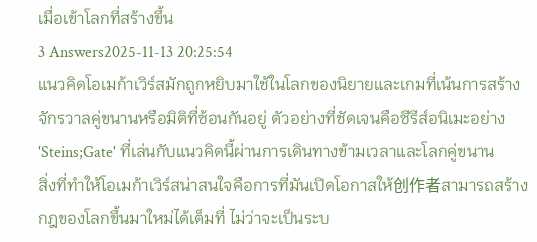เมื่อเข้าโลกที่สร้างขึ้น
3 Answers2025-11-13 20:25:54
แนวคิดโอเมก้าเวิร์สมักถูกหยิบมาใช้ในโลกของนิยายและเกมที่เน้นการสร้างจักรวาลคู่ขนานหรือมิติที่ซ้อนกันอยู่ ตัวอย่างที่ชัดเจนคือซีรีส์อนิเมะอย่าง 'Steins;Gate' ที่เล่นกับแนวคิดนี้ผ่านการเดินทางข้ามเวลาและโลกคู่ขนาน
สิ่งที่ทำให้โอเมก้าเวิร์สน่าสนใจคือการที่มันเปิดโอกาสให้创作者สามารถสร้างกฎของโลกขึ้นมาใหม่ได้เต็มที่ ไม่ว่าจะเป็นระบ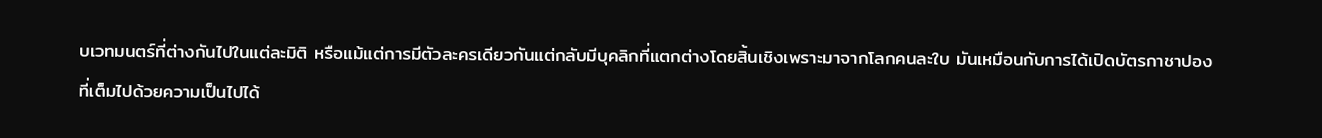บเวทมนตร์ที่ต่างกันไปในแต่ละมิติ หรือแม้แต่การมีตัวละครเดียวกันแต่กลับมีบุคลิกที่แตกต่างโดยสิ้นเชิงเพราะมาจากโลกคนละใบ มันเหมือนกับการได้เปิดบัตรกาชาปองที่เต็มไปด้วยความเป็นไปได้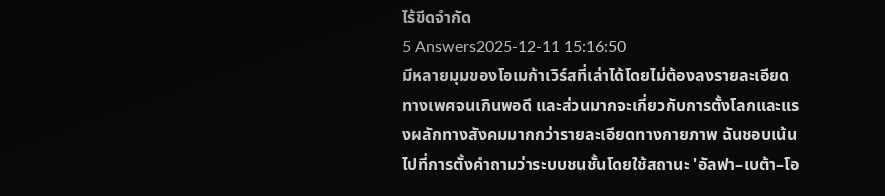ไร้ขีดจำกัด
5 Answers2025-12-11 15:16:50
มีหลายมุมของโอเมก้าเวิร์สที่เล่าได้โดยไม่ต้องลงรายละเอียดทางเพศจนเกินพอดี และส่วนมากจะเกี่ยวกับการตั้งโลกและแรงผลักทางสังคมมากกว่ารายละเอียดทางกายภาพ ฉันชอบเน้นไปที่การตั้งคำถามว่าระบบชนชั้นโดยใช้สถานะ 'อัลฟา–เบต้า–โอ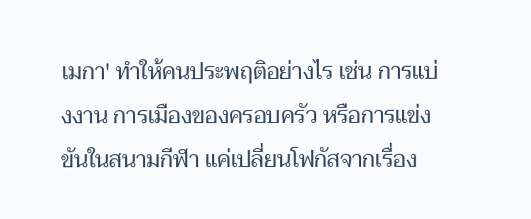เมกา' ทำให้คนประพฤติอย่างไร เช่น การแบ่งงาน การเมืองของครอบครัว หรือการแข่งขันในสนามกีฬา แค่เปลี่ยนโฟกัสจากเรื่อง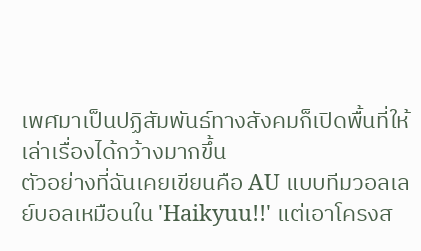เพศมาเป็นปฏิสัมพันธ์ทางสังคมก็เปิดพื้นที่ให้เล่าเรื่องได้กว้างมากขึ้น
ตัวอย่างที่ฉันเคยเขียนคือ AU แบบทีมวอลเลย์บอลเหมือนใน 'Haikyuu!!' แต่เอาโครงส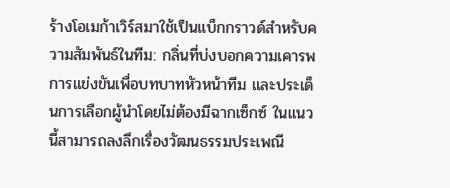ร้างโอเมก้าเวิร์สมาใช้เป็นแบ็กกราวด์สำหรับความสัมพันธ์ในทีม: กลิ่นที่บ่งบอกความเคารพ การแข่งขันเพื่อบทบาทหัวหน้าทีม และประเด็นการเลือกผู้นำโดยไม่ต้องมีฉากเซ็กซ์ ในแนวนี้สามารถลงลึกเรื่องวัฒนธรรมประเพณี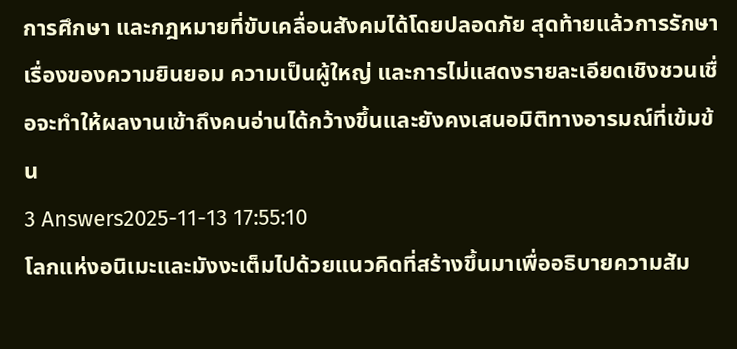การศึกษา และกฎหมายที่ขับเคลื่อนสังคมได้โดยปลอดภัย สุดท้ายแล้วการรักษาเรื่องของความยินยอม ความเป็นผู้ใหญ่ และการไม่แสดงรายละเอียดเชิงชวนเชื่อจะทำให้ผลงานเข้าถึงคนอ่านได้กว้างขึ้นและยังคงเสนอมิติทางอารมณ์ที่เข้มข้น
3 Answers2025-11-13 17:55:10
โลกแห่งอนิเมะและมังงะเต็มไปด้วยแนวคิดที่สร้างขึ้นมาเพื่ออธิบายความสัม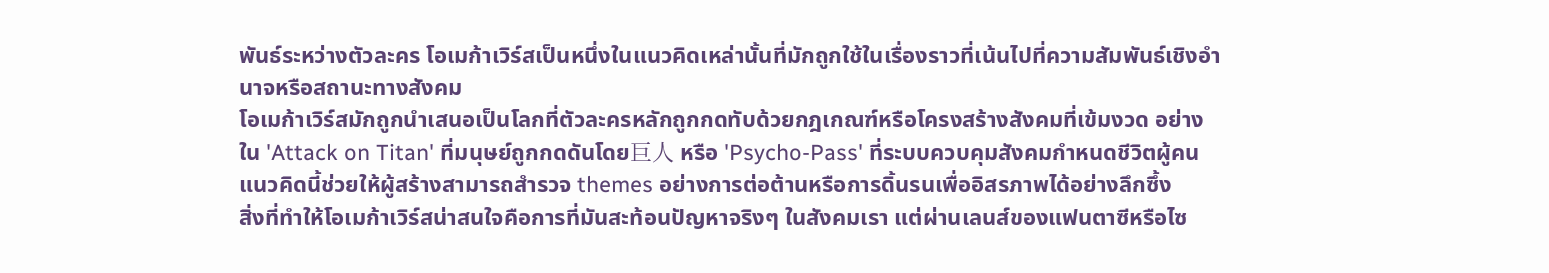พันธ์ระหว่างตัวละคร โอเมก้าเวิร์สเป็นหนึ่งในแนวคิดเหล่านั้นที่มักถูกใช้ในเรื่องราวที่เน้นไปที่ความสัมพันธ์เชิงอำนาจหรือสถานะทางสังคม
โอเมก้าเวิร์สมักถูกนำเสนอเป็นโลกที่ตัวละครหลักถูกกดทับด้วยกฎเกณฑ์หรือโครงสร้างสังคมที่เข้มงวด อย่างใน 'Attack on Titan' ที่มนุษย์ถูกกดดันโดย巨人 หรือ 'Psycho-Pass' ที่ระบบควบคุมสังคมกำหนดชีวิตผู้คน แนวคิดนี้ช่วยให้ผู้สร้างสามารถสำรวจ themes อย่างการต่อต้านหรือการดิ้นรนเพื่ออิสรภาพได้อย่างลึกซึ้ง
สิ่งที่ทำให้โอเมก้าเวิร์สน่าสนใจคือการที่มันสะท้อนปัญหาจริงๆ ในสังคมเรา แต่ผ่านเลนส์ของแฟนตาซีหรือไซ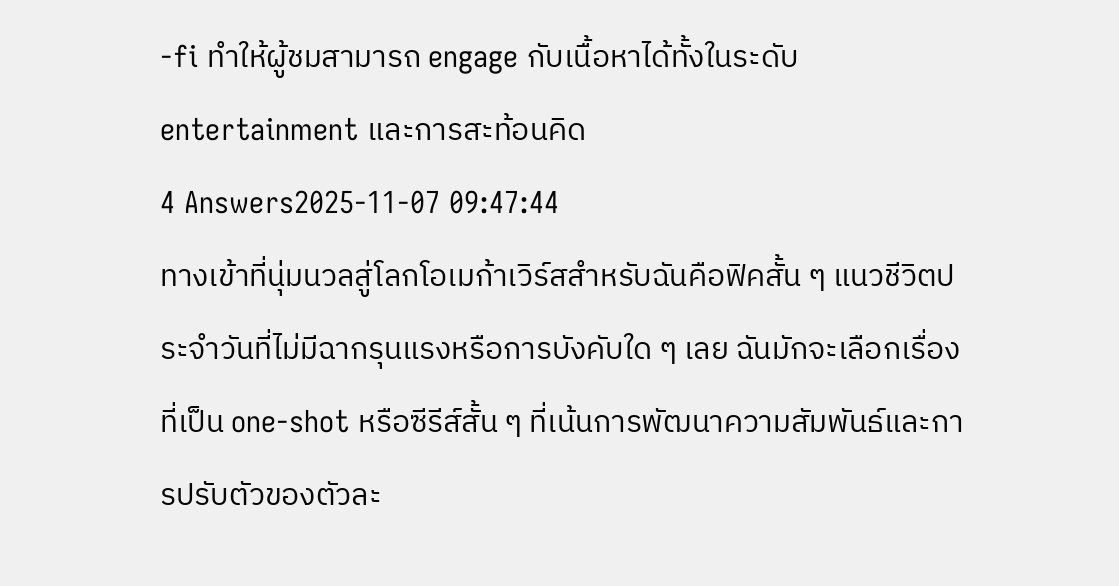-fi ทำให้ผู้ชมสามารถ engage กับเนื้อหาได้ทั้งในระดับ entertainment และการสะท้อนคิด
4 Answers2025-11-07 09:47:44
ทางเข้าที่นุ่มนวลสู่โลกโอเมก้าเวิร์สสำหรับฉันคือฟิคสั้น ๆ แนวชีวิตประจำวันที่ไม่มีฉากรุนแรงหรือการบังคับใด ๆ เลย ฉันมักจะเลือกเรื่องที่เป็น one-shot หรือซีรีส์สั้น ๆ ที่เน้นการพัฒนาความสัมพันธ์และการปรับตัวของตัวละ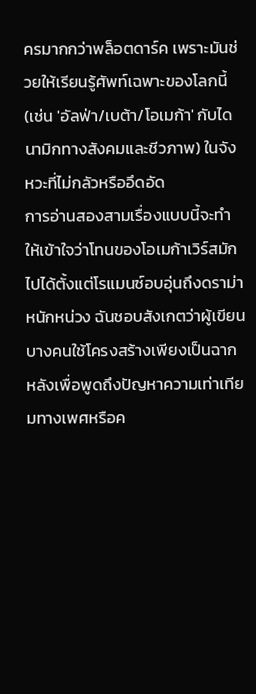ครมากกว่าพล็อตดาร์ค เพราะมันช่วยให้เรียนรู้ศัพท์เฉพาะของโลกนี้ (เช่น 'อัลฟ่า/เบต้า/โอเมก้า' กับไดนามิกทางสังคมและชีวภาพ) ในจังหวะที่ไม่กลัวหรืออึดอัด
การอ่านสองสามเรื่องแบบนี้จะทำให้เข้าใจว่าโทนของโอเมก้าเวิร์สมักไปได้ตั้งแต่โรแมนซ์อบอุ่นถึงดราม่าหนักหน่วง ฉันชอบสังเกตว่าผู้เขียนบางคนใช้โครงสร้างเพียงเป็นฉากหลังเพื่อพูดถึงปัญหาความเท่าเทียมทางเพศหรือค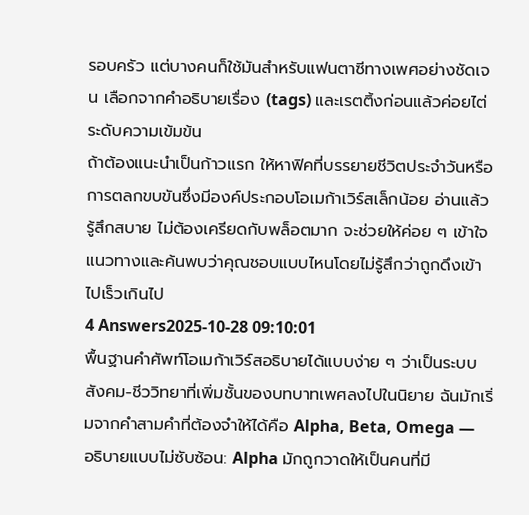รอบครัว แต่บางคนก็ใช้มันสำหรับแฟนตาซีทางเพศอย่างชัดเจน เลือกจากคำอธิบายเรื่อง (tags) และเรตติ้งก่อนแล้วค่อยไต่ระดับความเข้มข้น
ถ้าต้องแนะนำเป็นก้าวแรก ให้หาฟิคที่บรรยายชีวิตประจำวันหรือการตลกขบขันซึ่งมีองค์ประกอบโอเมก้าเวิร์สเล็กน้อย อ่านแล้วรู้สึกสบาย ไม่ต้องเครียดกับพล็อตมาก จะช่วยให้ค่อย ๆ เข้าใจแนวทางและค้นพบว่าคุณชอบแบบไหนโดยไม่รู้สึกว่าถูกดึงเข้าไปเร็วเกินไป
4 Answers2025-10-28 09:10:01
พื้นฐานคำศัพท์โอเมก้าเวิร์สอธิบายได้แบบง่าย ๆ ว่าเป็นระบบสังคม-ชีววิทยาที่เพิ่มชั้นของบทบาทเพศลงไปในนิยาย ฉันมักเริ่มจากคำสามคำที่ต้องจำให้ได้คือ Alpha, Beta, Omega — อธิบายแบบไม่ซับซ้อน: Alpha มักถูกวาดให้เป็นคนที่มี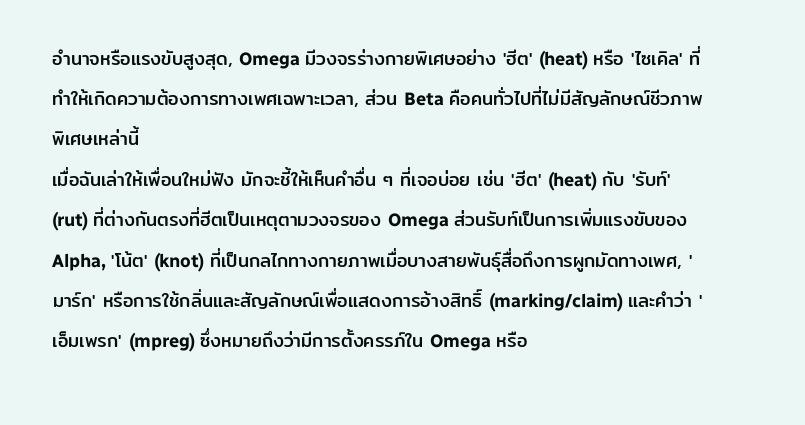อำนาจหรือแรงขับสูงสุด, Omega มีวงจรร่างกายพิเศษอย่าง 'ฮีต' (heat) หรือ 'ไซเคิล' ที่ทำให้เกิดความต้องการทางเพศเฉพาะเวลา, ส่วน Beta คือคนทั่วไปที่ไม่มีสัญลักษณ์ชีวภาพพิเศษเหล่านี้
เมื่อฉันเล่าให้เพื่อนใหม่ฟัง มักจะชี้ให้เห็นคำอื่น ๆ ที่เจอบ่อย เช่น 'ฮีต' (heat) กับ 'รับท์' (rut) ที่ต่างกันตรงที่ฮีตเป็นเหตุตามวงจรของ Omega ส่วนรับท์เป็นการเพิ่มแรงขับของ Alpha, 'โน้ต' (knot) ที่เป็นกลไกทางกายภาพเมื่อบางสายพันธุ์สื่อถึงการผูกมัดทางเพศ, 'มาร์ก' หรือการใช้กลิ่นและสัญลักษณ์เพื่อแสดงการอ้างสิทธิ์ (marking/claim) และคำว่า 'เอ็มเพรก' (mpreg) ซึ่งหมายถึงว่ามีการตั้งครรภ์ใน Omega หรือ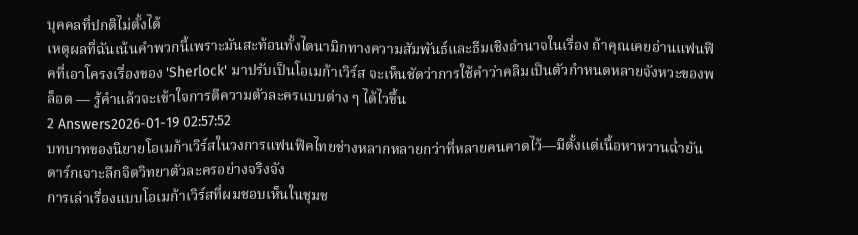บุคคลที่ปกติไม่ตั้งได้
เหตุผลที่ฉันเน้นคำพวกนี้เพราะมันสะท้อนทั้งไดนามิกทางความสัมพันธ์และธีมเชิงอำนาจในเรื่อง ถ้าคุณเคยอ่านแฟนฟิคที่เอาโครงเรื่องของ 'Sherlock' มาปรับเป็นโอเมก้าเวิร์ส จะเห็นชัดว่าการใช้คำว่าคลิมเป็นตัวกำหนดหลายจังหวะของพล็อต — รู้คำแล้วจะเข้าใจการตีความตัวละครแบบต่าง ๆ ได้ไวขึ้น
2 Answers2026-01-19 02:57:52
บทบาทของนิยายโอเมก้าเวิร์สในวงการแฟนฟิคไทยช่างหลากหลายกว่าที่หลายคนคาดไว้—มีตั้งแต่เนื้อหาหวานฉ่ำยันดาร์กเจาะลึกจิตวิทยาตัวละครอย่างจริงจัง
การเล่าเรื่องแบบโอเมก้าเวิร์สที่ผมชอบเห็นในชุมช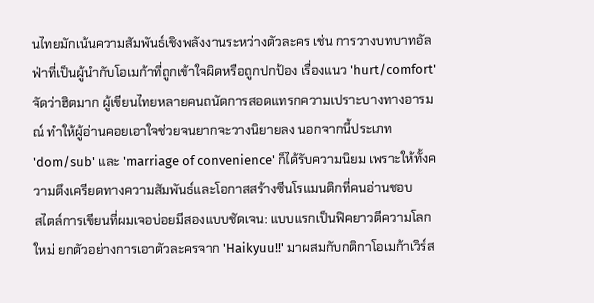นไทยมักเน้นความสัมพันธ์เชิงพลังงานระหว่างตัวละคร เช่น การวางบทบาทอัลฟ่าที่เป็นผู้นำกับโอเมก้าที่ถูกเข้าใจผิดหรือถูกปกป้อง เรื่องแนว 'hurt/comfort' จัดว่าฮิตมาก ผู้เขียนไทยหลายคนถนัดการสอดแทรกความเปราะบางทางอารมณ์ ทำให้ผู้อ่านคอยเอาใจช่วยจนยากจะวางนิยายลง นอกจากนี้ประเภท 'dom/sub' และ 'marriage of convenience' ก็ได้รับความนิยม เพราะให้ทั้งความตึงเครียดทางความสัมพันธ์และโอกาสสร้างซีนโรแมนติกที่คนอ่านชอบ
สไตล์การเขียนที่ผมเจอบ่อยมีสองแบบชัดเจน: แบบแรกเป็นฟิคยาวตีความโลกใหม่ ยกตัวอย่างการเอาตัวละครจาก 'Haikyuu!!' มาผสมกับกติกาโอเมก้าเวิร์ส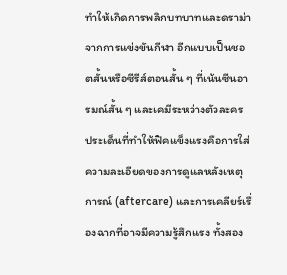ทำให้เกิดการพลิกบทบาทและดราม่าจากการแข่งขันกีฬา อีกแบบเป็นชอตสั้นหรือซีรีส์ตอนสั้น ๆ ที่เน้นซีนอารมณ์สั้น ๆ และเคมีระหว่างตัวละคร ประเด็นที่ทำให้ฟิคแข็งแรงคือการใส่ความละเอียดของการดูแลหลังเหตุการณ์ (aftercare) และการเคลียร์เรื่องฉากที่อาจมีความรู้สึกแรง ทั้งสอง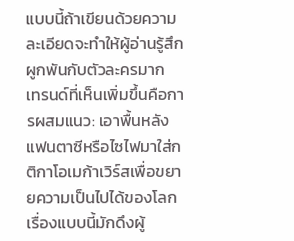แบบนี้ถ้าเขียนด้วยความละเอียดจะทำให้ผู้อ่านรู้สึกผูกพันกับตัวละครมาก
เทรนด์ที่เห็นเพิ่มขึ้นคือการผสมแนว: เอาพื้นหลังแฟนตาซีหรือไซไฟมาใส่กติกาโอเมก้าเวิร์สเพื่อขยายความเป็นไปได้ของโลก เรื่องแบบนี้มักดึงผู้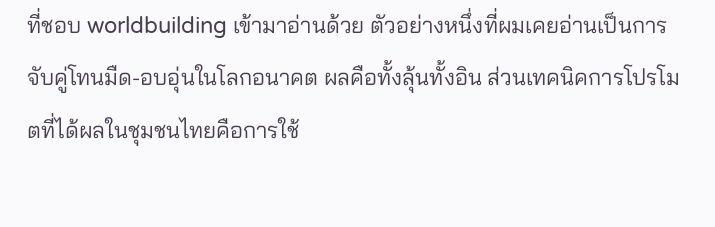ที่ชอบ worldbuilding เข้ามาอ่านด้วย ตัวอย่างหนึ่งที่ผมเคยอ่านเป็นการจับคู่โทนมืด-อบอุ่นในโลกอนาคต ผลคือทั้งลุ้นทั้งอิน ส่วนเทคนิคการโปรโมตที่ได้ผลในชุมชนไทยคือการใช้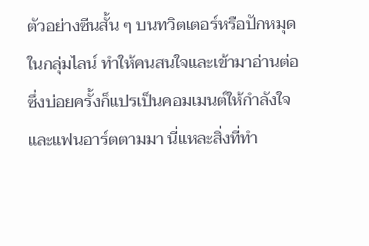ตัวอย่างซีนสั้น ๆ บนทวิตเตอร์หรือปักหมุดในกลุ่มไลน์ ทำให้คนสนใจและเข้ามาอ่านต่อ ซึ่งบ่อยครั้งก็แปรเป็นคอมเมนต์ให้กำลังใจและแฟนอาร์ตตามมา นี่แหละสิ่งที่ทำ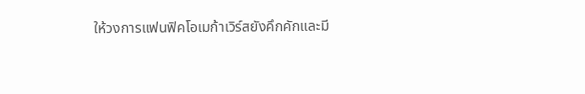ให้วงการแฟนฟิคโอเมก้าเวิร์สยังคึกคักและมี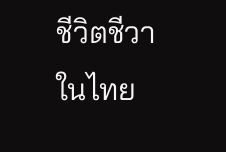ชีวิตชีวาในไทย